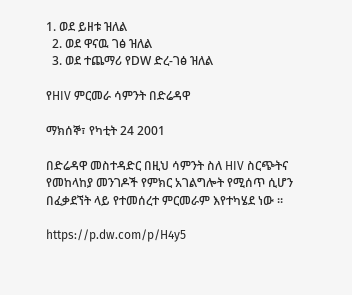1. ወደ ይዘቱ ዝለል
  2. ወደ ዋናዉ ገፅ ዝለል
  3. ወደ ተጨማሪ የDW ድረ-ገፅ ዝለል

የHIV ምርመራ ሳምንት በድሬዳዋ

ማክሰኞ፣ የካቲት 24 2001

በድሬዳዋ መስተዳድር በዚህ ሳምንት ስለ HIV ስርጭትና የመከላከያ መንገዶች የምክር አገልግሎት የሚሰጥ ሲሆን በፈቃደኘት ላይ የተመሰረተ ምርመራም እየተካሄደ ነው ።

https://p.dw.com/p/H4y5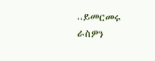..ይመርመሩ ራስዎን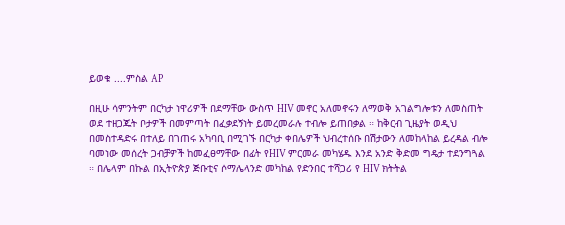ይወቁ ....ምስል AP

በዚሁ ሳምንትም በርካታ ነዋሪዎች በደማቸው ውስጥ HIV መኖር አለመኖሩን ለማወቅ አገልግሎቱን ለመስጠት ወደ ተዘጋጁት ቦታዎች በመምጣት በፈቃደኝነት ይመረመራሉ ተብሎ ይጠበቃል ። ከቅርብ ጊዜያት ወዲህ በመስተዳድሩ በተለይ በገጠሩ አካባቢ በሚገኙ በርካታ ቀበሌዎች ህብረተሰቡ በሽታውን ለመከላከል ይረዳል ብሎ ባመነው መሰረት ጋብቻዎች ከመፈፀማቸው በፊት የHIV ምርመራ መካሄዱ እንደ አንድ ቅድመ ግዴታ ተደንግጓል ። በሌላም በኩል በኢትዮጵያ ጅቡቲና ሶማሌላንድ መካከል የድንበር ተሻጋሪ የ HIV ክትትል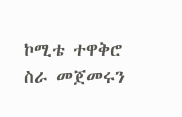ኮሚቴ ተዋቅሮ ስራ መጀመሩን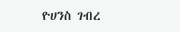ዮሀንስ ገብረ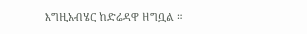እግዚአብሄር ከድሬዳዋ ዘግቧል ።